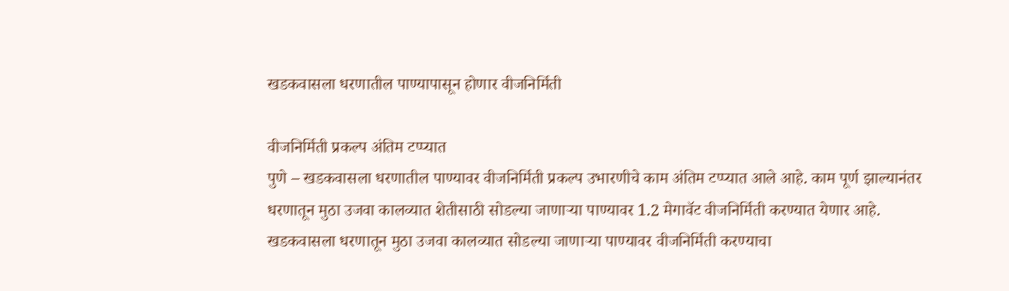खडकवासला धरणातील पाण्यापासून होणार वीजनिर्मिती

वीजनिर्मिती प्रकल्प अंतिम टप्प्यात
पुणे – खडकवासला धरणातील पाण्यावर वीजनिर्मिती प्रकल्प उभारणीचे काम अंतिम टप्प्यात आले आहे. काम पूर्ण झाल्यानंतर धरणातून मुठा उजवा कालव्यात शेतीसाठी सोडल्या जाणाऱ्या पाण्यावर 1.2 मेगावॅट वीजनिर्मिती करण्यात येणार आहे.
खडकवासला धरणातून मुठा उजवा कालव्यात सोडल्या जाणाऱ्या पाण्यावर वीजनिर्मिती करण्याचा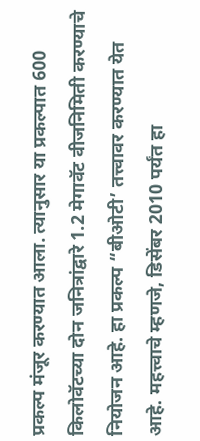प्रकल्प मंजूर करण्यात आला. त्यानुसार या प्रकल्पात 600 किलोवॅटच्या दोन जनित्रांद्वारे 1.2 मेगावॅट वीजनिमिती करण्याचे नियोजन आहे. हा प्रकल्प “बीओटी’ तत्त्वावर करण्यात येत आहे. महत्त्वाचे म्हणजे, डिसेंबर 2010 पर्यंत हा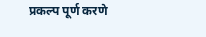प्रकल्प पूर्ण करणे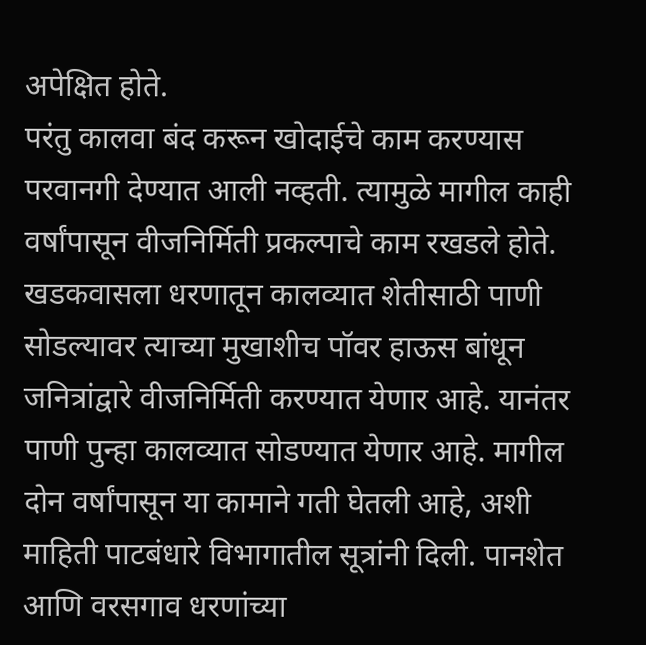अपेक्षित होते.
परंतु कालवा बंद करून खोदाईचे काम करण्यास परवानगी देण्यात आली नव्हती. त्यामुळे मागील काही वर्षांपासून वीजनिर्मिती प्रकल्पाचे काम रखडले होते. खडकवासला धरणातून कालव्यात शेतीसाठी पाणी सोडल्यावर त्याच्या मुखाशीच पॉवर हाऊस बांधून जनित्रांद्वारे वीजनिर्मिती करण्यात येणार आहे. यानंतर पाणी पुन्हा कालव्यात सोडण्यात येणार आहे. मागील दोन वर्षांपासून या कामाने गती घेतली आहे, अशी माहिती पाटबंधारे विभागातील सूत्रांनी दिली. पानशेत आणि वरसगाव धरणांच्या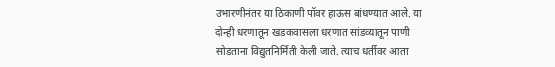उभारणीनंतर या ठिकाणी पॉवर हाऊस बांधण्यात आले. या दोन्ही धरणातून खडकवासला धरणात सांडव्यातून पाणी सोडताना विद्युतनिर्मिती केली जाते. त्याच धर्तीवर आता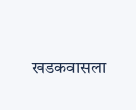खडकवासला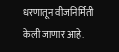धरणातून वीजनिर्मिती केली जाणार आहे.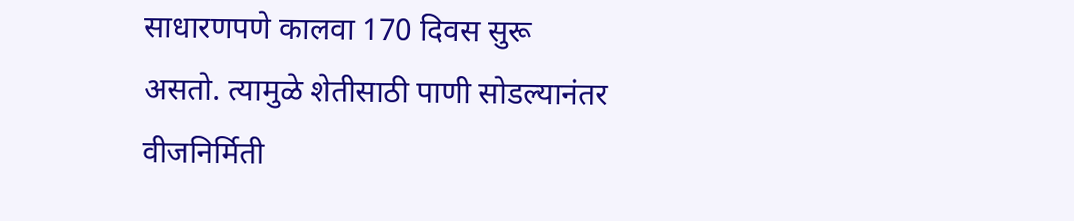साधारणपणे कालवा 170 दिवस सुरू असतो. त्यामुळे शेतीसाठी पाणी सोडल्यानंतर वीजनिर्मिती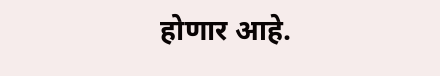होणार आहे.